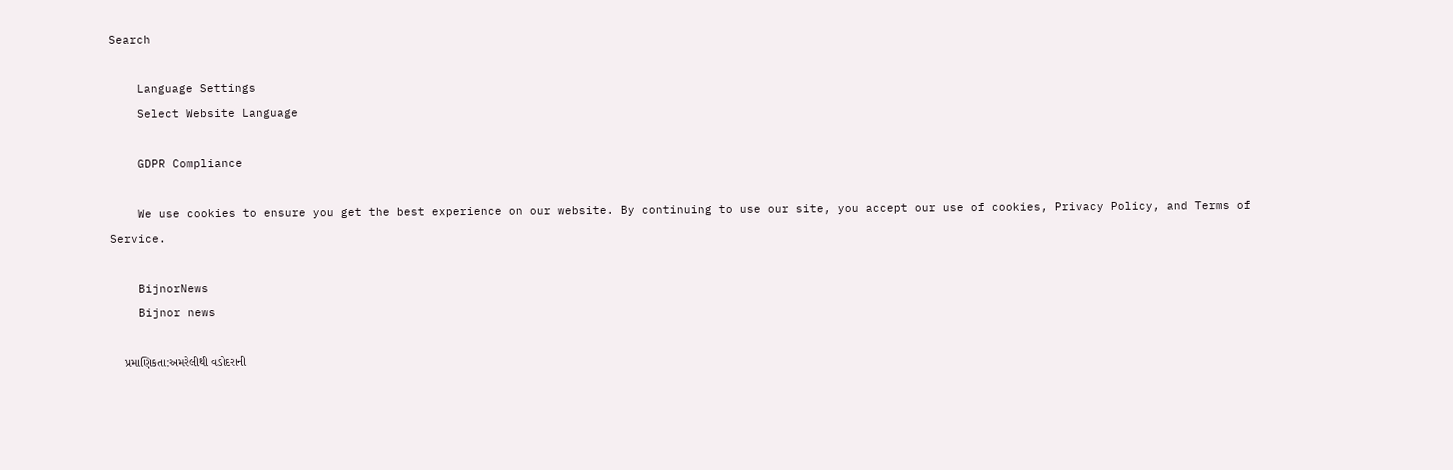Search

    Language Settings
    Select Website Language

    GDPR Compliance

    We use cookies to ensure you get the best experience on our website. By continuing to use our site, you accept our use of cookies, Privacy Policy, and Terms of Service.

    BijnorNews
    Bijnor news

    પ્રમાણિકતા:અમરેલીથી વડોદરાની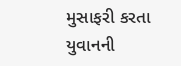મુસાફરી કરતા યુવાનની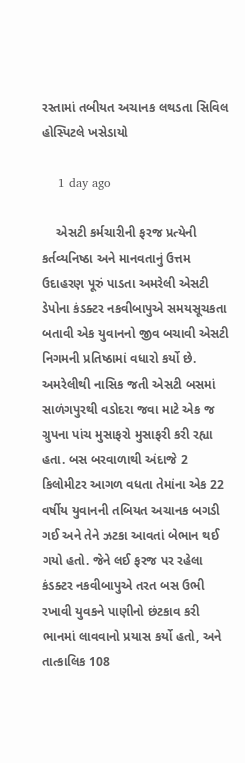રસ્તામાં તબીયત અચાનક લથડતા સિવિલ હોસ્પિટલે ખસેડાયો

    1 day ago

    એસટી કર્મચારીની ફરજ પ્રત્યેની કર્તવ્યનિષ્ઠા અને માનવતાનું ઉત્તમ ઉદાહરણ પૂરું પાડતા અમરેલી એસટી ડેપોના કંડક્ટર નકવીબાપુએ સમયસૂચકતા બતાવી એક યુવાનનો જીવ બચાવી એસટી નિગમની પ્રતિષ્ઠામાં વધારો કર્યો છે. અમરેલીથી નાસિક જતી એસટી બસમાં સાળંગપુરથી વડોદરા જવા માટે એક જ ગ્રુપના પાંચ મુસાફરો મુસાફરી કરી રહ્યા હતા. બસ બરવાળાથી અંદાજે 2 કિલોમીટર આગળ વધતા તેમાંના એક 22 વર્ષીય યુવાનની તબિયત અચાનક બગડી ગઈ અને તેને ઝટકા આવતાં બેભાન થઈ ગયો હતો. જેને લઈ ફરજ પર રહેલા કંડક્ટર નકવીબાપુએ તરત બસ ઉભી રખાવી યુવકને પાણીનો છંટકાવ કરી ભાનમાં લાવવાનો પ્રયાસ કર્યો હતો, અને તાત્કાલિક 108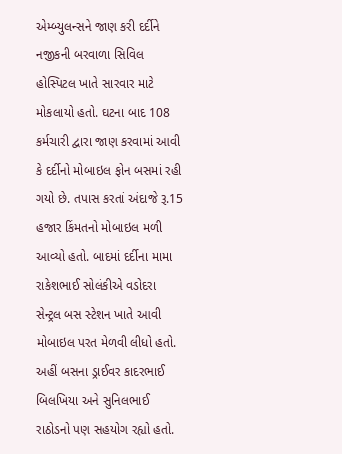એમ્બ્યુલન્સને જાણ કરી દર્દીને નજીકની બરવાળા સિવિલ હોસ્પિટલ ખાતે સારવાર માટે મોકલાયો હતો. ઘટના બાદ 108 કર્મચારી દ્વારા જાણ કરવામાં આવી કે દર્દીનો મોબાઇલ ફોન બસમાં રહી ગયો છે. તપાસ કરતાં અંદાજે રૂ.15 હજાર કિંમતનો મોબાઇલ મળી આવ્યો હતો. બાદમાં દર્દીના મામા રાકેશભાઈ સોલંકીએ વડોદરા સેન્ટ્રલ બસ સ્ટેશન ખાતે આવી મોબાઇલ પરત મેળવી લીધો હતો. અહીં બસના ડ્રાઈવર કાદરભાઈ બિલખિયા અને સુનિલભાઈ રાઠોડનો પણ સહયોગ રહ્યો હતો.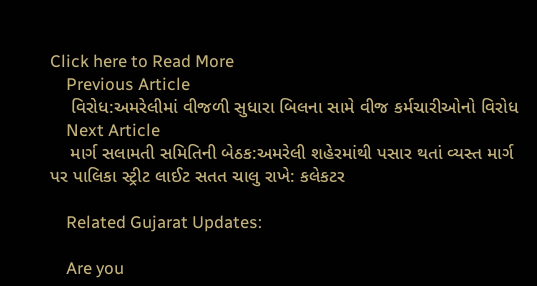Click here to Read More
    Previous Article
    વિરોધ:અમરેલીમાં વીજળી સુધારા બિલના સામે વીજ કર્મચારીઓનો વિરોધ
    Next Article
    માર્ગ સલામતી સમિતિની બેઠક:અમરેલી શહેરમાંથી પસાર થતાં વ્યસ્ત માર્ગ પર પાલિકા સ્ટ્રીટ લાઈટ સતત ચાલુ રાખે: કલેકટર

    Related Gujarat Updates:

    Are you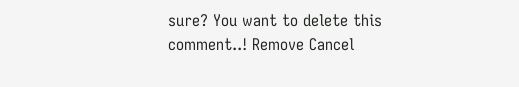sure? You want to delete this comment..! Remove Cancel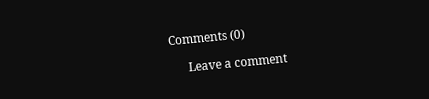Comments (0)

      Leave a comment